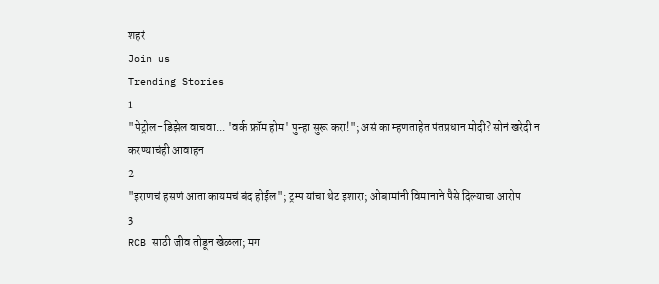शहरं
Join us
Trending Stories
1
"पेट्रोल-डिझेल वाचवा... 'वर्क फ्रॉम होम' पुन्हा सुरू करा!"; असं का म्हणताहेत पंतप्रधान मोदी? सोनं खरेदी न करण्याचंही आवाहन
2
"इराणचं हसणं आता कायमचं बंद होईल"; ट्रम्प यांचा थेट इशारा; ओबामांनी विमानाने पैसे दिल्याचा आरोप
3
RCB साठी जीव तोडून खेळला; मग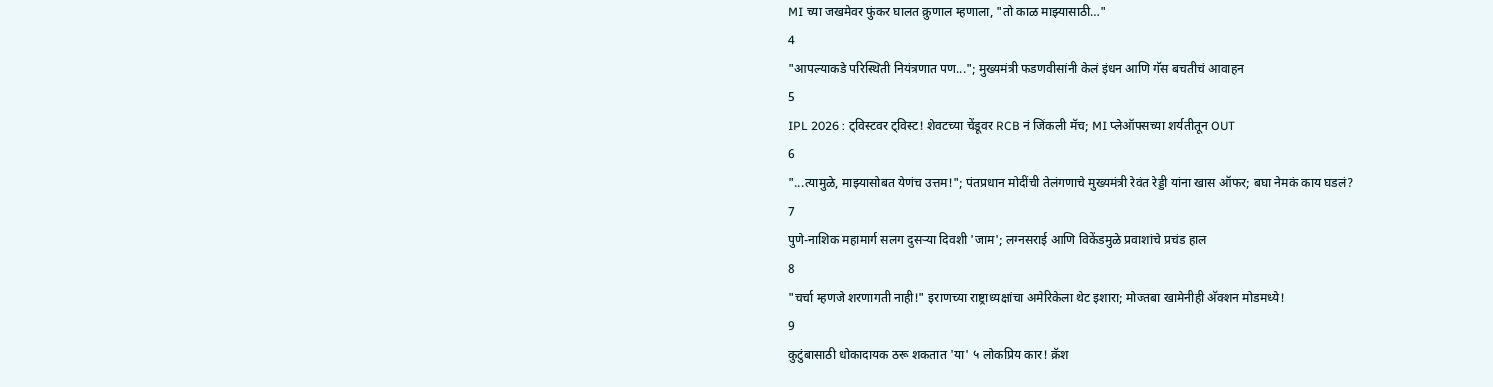MI च्या जखमेवर फुंकर घालत क्रुणाल म्हणाला, "तो काळ माझ्यासाठी…"
4
"आपल्याकडे परिस्थिती नियंत्रणात पण..."; मुख्यमंत्री फडणवीसांनी केलं इंधन आणि गॅस बचतीचं आवाहन
5
IPL 2026 : ट्विस्टवर ट्विस्ट! शेवटच्या चेंडूवर RCB नं जिंकली मॅच; MI प्लेऑफ्सच्या शर्यतीतून OUT
6
"...त्यामुळे, माझ्यासोबत येणंच उत्तम!"; पंतप्रधान मोदींची तेलंगणाचे मुख्यमंत्री रेवंत रेड्डी यांना खास ऑफर; बघा नेमकं काय घडलं?
7
पुणे-नाशिक महामार्ग सलग दुसऱ्या दिवशी 'जाम'; लग्नसराई आणि विकेंडमुळे प्रवाशांचे प्रचंड हाल
8
"चर्चा म्हणजे शरणागती नाही!" इराणच्या राष्ट्राध्यक्षांचा अमेरिकेला थेट इशारा; मोज्तबा खामेनीही अ‍ॅक्शन मोडमध्ये!
9
कुटुंबासाठी धोकादायक ठरू शकतात 'या' ५ लोकप्रिय कार! क्रॅश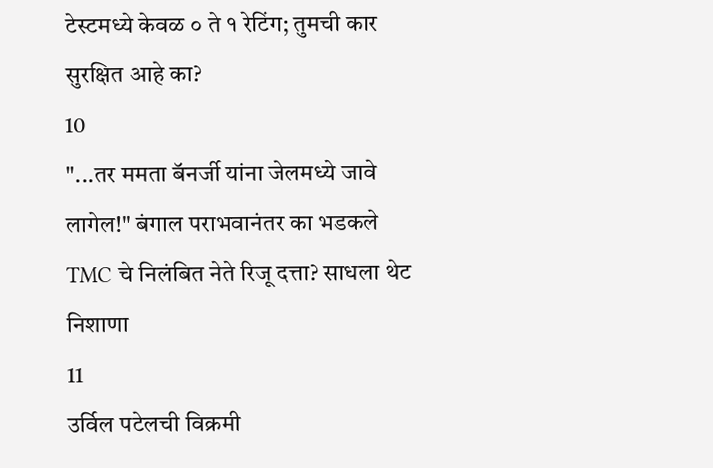टेस्टमध्ये केवळ ० ते १ रेटिंग; तुमची कार सुरक्षित आहे का?
10
"...तर ममता बॅनर्जी यांना जेलमध्ये जावे लागेल!" बंगाल पराभवानंतर का भडकले TMC चे निलंबित नेते रिजू दत्ता? साधला थेट निशाणा
11
उर्विल पटेलची विक्रमी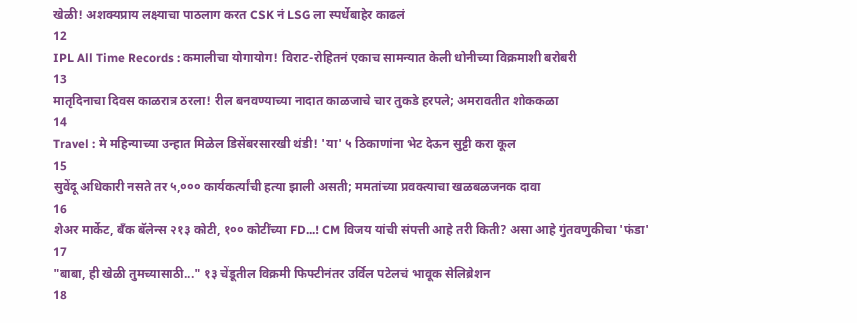खेळी! अशक्यप्राय लक्ष्याचा पाठलाग करत CSK नं LSG ला स्पर्धेबाहेर काढलं
12
IPL All Time Records : कमालीचा योगायोग! विराट-रोहितनं एकाच सामन्यात केली धोनीच्या विक्रमाशी बरोबरी
13
मातृदिनाचा दिवस काळरात्र ठरला! रील बनवण्याच्या नादात काळजाचे चार तुकडे हरपले; अमरावतीत शोककळा
14
Travel : मे महिन्याच्या उन्हात मिळेल डिसेंबरसारखी थंडी! 'या' ५ ठिकाणांना भेट देऊन सुट्टी करा कूल
15
सुवेंदू अधिकारी नसते तर ५,००० कार्यकर्त्यांची हत्या झाली असती; ममतांच्या प्रवक्त्याचा खळबळजनक दावा
16
शेअर मार्केट, बँक बॅलेन्स २१३ कोटी, १०० कोटींच्या FD...! CM विजय यांची संपत्ती आहे तरी किती? असा आहे गुंतवणुकीचा 'फंडा'
17
"बाबा, ही खेळी तुमच्यासाठी..." १३ चेंडूतील विक्रमी फिफ्टीनंतर उर्विल पटेलचं भावूक सेलिब्रेशन
18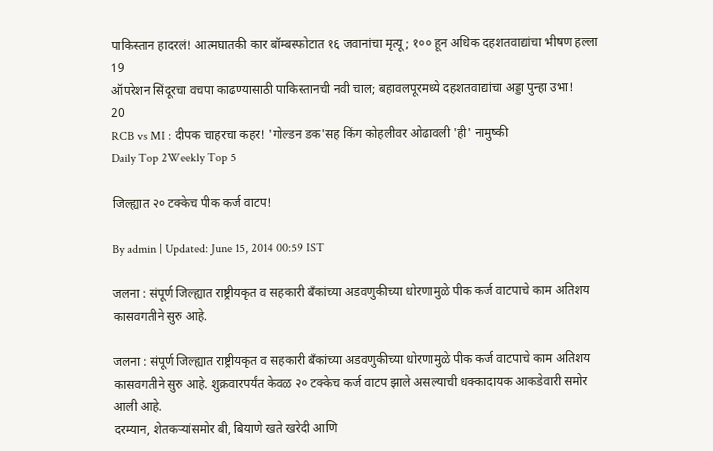पाकिस्तान हादरलं! आत्मघातकी कार बॉम्बस्फोटात १६ जवानांचा मृत्यू; १०० हून अधिक दहशतवाद्यांचा भीषण हल्ला
19
ऑपरेशन सिंदूरचा वचपा काढण्यासाठी पाकिस्तानची नवी चाल; बहावलपूरमध्ये दहशतवाद्यांचा अड्डा पुन्हा उभा!
20
RCB vs MI : दीपक चाहरचा कहर! 'गोल्डन डक'सह किंग कोहलीवर ओढावली 'ही' नामुष्की
Daily Top 2Weekly Top 5

जिल्ह्यात २० टक्केच पीक कर्ज वाटप!

By admin | Updated: June 15, 2014 00:59 IST

जलना : संपूर्ण जिल्ह्यात राष्ट्रीयकृत व सहकारी बँकांच्या अडवणुकीच्या धोरणामुळे पीक कर्ज वाटपाचे काम अतिशय कासवगतीने सुरु आहे.

जलना : संपूर्ण जिल्ह्यात राष्ट्रीयकृत व सहकारी बँकांच्या अडवणुकीच्या धोरणामुळे पीक कर्ज वाटपाचे काम अतिशय कासवगतीने सुरु आहे. शुक्रवारपर्यंत केवळ २० टक्केच कर्ज वाटप झाले असल्याची धक्कादायक आकडेवारी समोर आली आहे.
दरम्यान, शेतकऱ्यांसमोर बी, बियाणे खते खरेदी आणि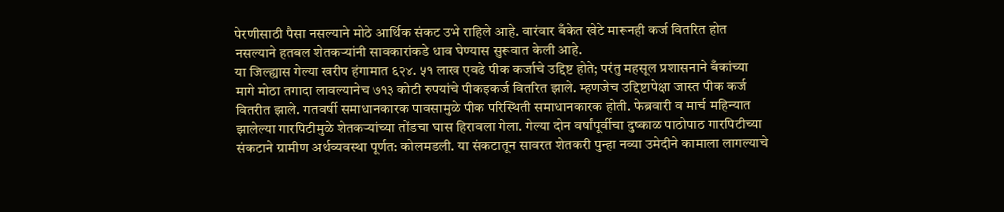पेरणीसाठी पैसा नसल्याने मोठे आर्थिक संकट उभे राहिले आहे. वारंवार बँकेत खेटे मारूनही कर्ज वितरित होत नसल्याने हतबल शेतकऱ्यांनी सावकारांकडे धाव घेण्यास सुरूवात केली आहे.
या जिल्ह्यास गेल्या खरीप हंगामात ६२४. ५१ लाख एवढे पीक कर्जाचे उद्दिष्ट होते; परंतु महसूल प्रशासनाने बँकांच्या मागे मोठा तगादा लावल्यानेच ७१३ कोटी रुपयांचे पीकइकर्ज वितरित झाले. म्हणजेच उद्दिष्टापेक्षा जास्त पीक कर्ज वितरीत झाले. गतवर्षी समाधानकारक पावसामुळे पीक परिस्थिती समाधानकारक होती. फेब्रवारी व मार्च महिन्यात झालेल्या गारपिटीमुळे शेतकऱ्यांच्या तोंडचा घास हिरावला गेला. गेल्या दोन वर्षांपूर्वीचा दुष्काळ पाठोपाठ गारपिटीच्या संकटाने ग्रामीण अर्थव्यवस्था पूर्णत: कोलमडली. या संकटातून सावरत शेतकरी पुन्हा नव्या उमेदीने कामाला लागल्याचे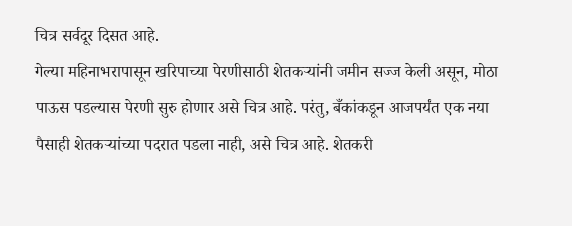चित्र सर्वदूर दिसत आहे.
गेल्या महिनाभरापासून खरिपाच्या पेरणीसाठी शेतकऱ्यांनी जमीन सज्ज केली असून, मोठा पाऊस पडल्यास पेरणी सुरु होणार असे चित्र आहे. परंतु, बँकांकडून आजपर्यंत एक नया पैसाही शेतकऱ्यांच्या पदरात पडला नाही, असे चित्र आहे. शेतकरी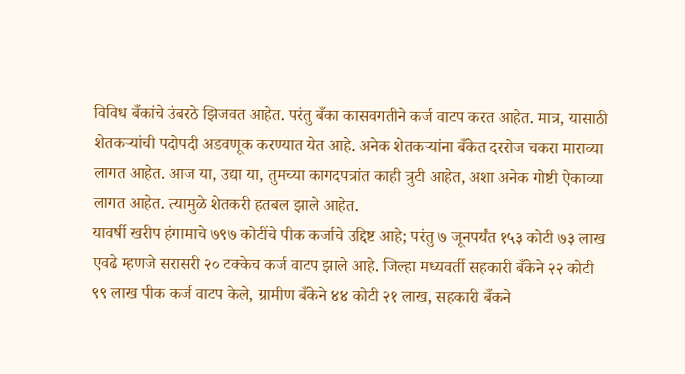विविध बँकांचे उंबरठे झिजवत आहेत. परंतु बँका कासवगतीने कर्ज वाटप करत आहेत. मात्र, यासाठी शेतकऱ्यांची पदोपदी अडवणूक करण्यात येत आहे. अनेक शेतकऱ्यांना बँकेत दररोज चकरा माराव्या लागत आहेत. आज या, उद्या या, तुमच्या कागदपत्रांत काही त्रुटी आहेत, अशा अनेक गोष्टी ऐकाव्या लागत आहेत. त्यामुळे शेतकरी हतबल झाले आहेत.
यावर्षी खरीप हंगामाचे ७९७ कोटींचे पीक कर्जाचे उद्दिष्ट आहे; परंतु ७ जूनपर्यंत १५३ कोटी ७३ लाख एवढे म्हणजे सरासरी २० टक्केच कर्ज वाटप झाले आहे. जिल्हा मध्यवर्ती सहकारी बँकेने २२ कोटी ९९ लाख पीक कर्ज वाटप केले, ग्रामीण बँकेने ४४ कोटी २१ लाख, सहकारी बँकने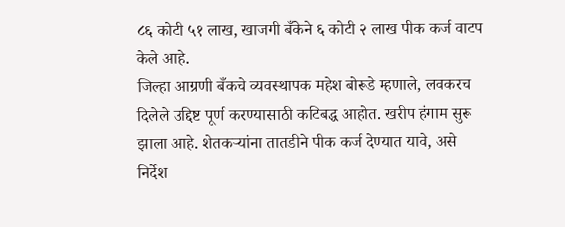८६ कोटी ५१ लाख, खाजगी बँकेने ६ कोटी २ लाख पीक कर्ज वाटप केले आहे.
जिल्हा आग्रणी बँकचे व्यवस्थापक महेश बोरूडे म्हणाले, लवकरच दिलेले उद्दिष्ट पूर्ण करण्यासाठी कटिबद्ध आहोत. खरीप हंगाम सुरू झाला आहे. शेतकऱ्यांना तातडीने पीक कर्ज देण्यात यावे, असे निर्देश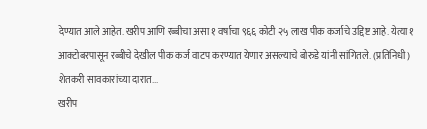देण्यात आले आहेत. खरीप आणि रब्बीचा असा १ वर्षाचा ९६६ कोटी २५ लाख पीक कर्जाचे उद्दिष्ट आहे. येत्या १ आक्टोबरपासून रब्बीचे देखील पीक कर्ज वाटप करण्यात येणार असल्याचे बोरुडे यांनी सांगितले. (प्रतिनिधी)
शेतकरी सावकारांच्या दारात...
खरीप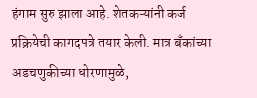हंगाम सुरु झाला आहे. शेतकऱ्यांनी कर्ज प्रक्रियेची कागदपत्रे तयार केली. मात्र बँकांच्या अडचणुकीच्या धोरणामुळे,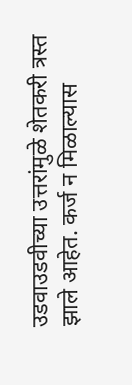उडवाउडवीच्या उत्तरांमुळे शेतकरी त्रस्त झाले आहेत. कर्ज न मिळाल्यास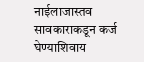नाईलाजास्तव सावकाराकडून कर्ज घेण्याशिवाय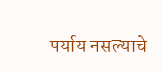पर्याय नसल्याचे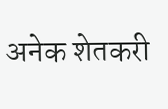अनेक शेतकरी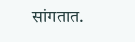सांगतात.